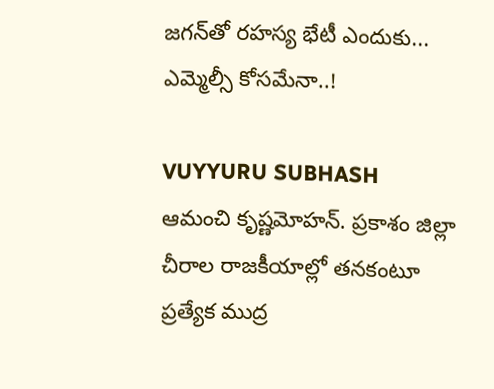జ‌గ‌న్‌తో ర‌హ‌స్య భేటీ ఎందుకు... ఎమ్మెల్సీ కోస‌మేనా..!

VUYYURU SUBHASH
ఆమంచి కృష్ణ‌మోహ‌న్‌. ప్ర‌కాశం జిల్లా చీరాల రాజ‌కీయాల్లో త‌న‌కంటూ ప్ర‌త్యేక ముద్ర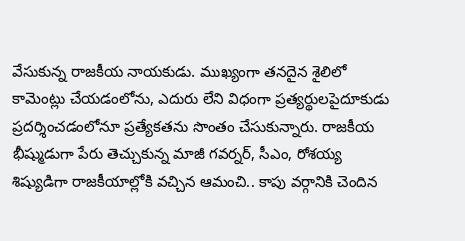వేసుకున్న రాజ‌కీయ నాయ‌కుడు. ముఖ్యంగా త‌న‌దైన శైలిలో కామెంట్లు చేయ‌డంలోను, ఎదురు లేని విధంగా ప్ర‌త్య‌ర్థుల‌పైదూకుడు ప్ర‌ద‌ర్శించ‌డంలోనూ ప్ర‌త్యేక‌త‌ను సొంతం చేసుకున్నారు. రాజ‌కీయ భీష్ముడుగా పేరు తెచ్చుకున్న మాజీ గ‌వ‌ర్న‌ర్‌, సీఎం, రోశ‌య్య శిష్యుడిగా రాజ‌కీయాల్లోకి వ‌చ్చిన ఆమంచి.. కాపు వ‌ర్గానికి చెందిన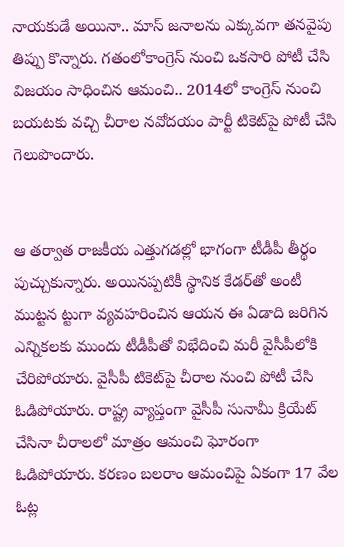నాయ‌కుడే అయినా.. మాస్ జ‌నాలను ఎక్కువ‌గా త‌న‌వైపు తిప్పు కొన్నారు. గ‌తంలోకాంగ్రెస్ నుంచి ఒక‌సారి పోటీ చేసి విజ‌యం సాధించిన ఆమంచి.. 2014లో కాంగ్రెస్ నుంచి బ‌య‌ట‌కు వ‌చ్చి చీరాల న‌వోద‌యం పార్టీ టికెట్‌పై పోటీ చేసి గెలుపొందారు.


ఆ త‌ర్వాత రాజ‌కీయ ఎత్తుగ‌డ‌ల్లో భాగంగా టీడీపీ తీర్థం పుచ్చుకున్నారు. అయిన‌ప్ప‌టికీ స్థానిక కేడ‌ర్‌తో అంటీ ముట్టన ట్టుగా వ్య‌వ‌హ‌రించిన ఆయ‌న ఈ ఏడాది జ‌రిగిన ఎన్నిక‌ల‌కు ముందు టీడీపీతో విభేదించి మ‌రీ వైసీపీలోకి చేరిపోయారు. వైసీపీ టికెట్‌పై చీరాల నుంచి పోటీ చేసి ఓడిపోయారు. రాష్ట్ర వ్యాప్తంగా వైసీపీ సునామీ క్రియేట్ చేసినా చీరాల‌లో మాత్రం ఆమంచి ఘోరంగా ఓడిపోయారు. క‌ర‌ణం బ‌ల‌రాం ఆమంచిపై ఏకంగా 17 వేల ఓట్ల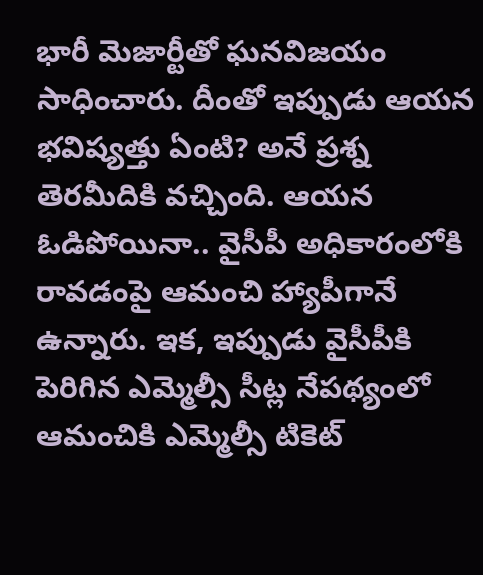భారీ మెజార్టీతో ఘ‌న‌విజ‌యం సాధించారు. దీంతో ఇప్పుడు ఆయ‌న భ‌విష్య‌త్తు ఏంటి? అనే ప్ర‌శ్న తెర‌మీదికి వ‌చ్చింది. ఆయ‌న ఓడిపోయినా.. వైసీపీ అధికారంలోకి రావడంపై ఆమంచి హ్యాపీగానే ఉన్నారు. ఇక‌, ఇప్పుడు వైసీపీకి పెరిగిన ఎమ్మెల్సీ సీట్ల నేప‌థ్యంలో ఆమంచికి ఎమ్మెల్సీ టికెట్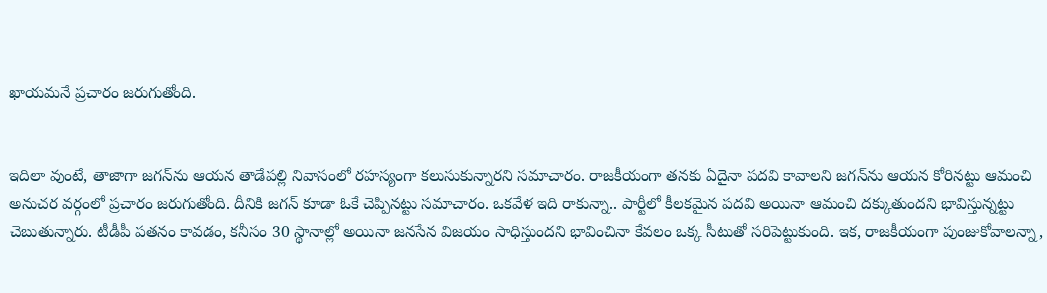ఖాయ‌మ‌నే ప్ర‌చారం జ‌రుగుతోంది.


ఇదిలా వుంటే, తాజాగా జ‌గ‌న్‌ను ఆయ‌న తాడేప‌ల్లి నివాసంలో ర‌హ‌స్యంగా క‌లుసుకున్నార‌ని స‌మాచారం. రాజ‌కీయంగా త‌న‌కు ఏదైనా ప‌ద‌వి కావాల‌ని జ‌గ‌న్‌ను ఆయ‌న కోరిన‌ట్టు ఆమంచి అనుచ‌ర వ‌ర్గంలో ప్ర‌చారం జ‌రుగుతోంది. దీనికి జ‌గ‌న్ కూడా ఓకే చెప్పిన‌ట్టు స‌మాచారం. ఒక‌వేళ ఇది రాకున్నా.. పార్టీలో కీల‌క‌మైన ప‌ద‌వి అయినా ఆమంచి ద‌క్కుతుంద‌ని భావిస్తున్న‌ట్టు చెబుతున్నారు. టీడీపీ ప‌త‌నం కావ‌డం, క‌నీసం 30 స్థానాల్లో అయినా జ‌న‌సేన విజ‌యం సాధిస్తుంద‌ని భావించినా కేవ‌లం ఒక్క సీటుతో స‌రిపెట్టుకుంది. ఇక‌, రాజ‌కీయంగా పుంజుకోవాల‌న్నా,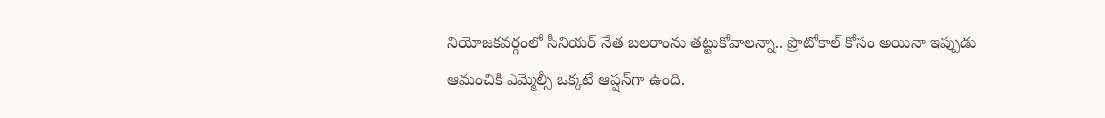నియోజ‌క‌వ‌ర్గంలో సీనియ‌ర్ నేత బ‌ల‌రాంను త‌ట్టుకోవాల‌న్నా.. ప్రొటోకాల్ కోసం అయినా ఇప్పుడు ఆమంచికి ఎమ్మెల్సీ ఒక్క‌టే ఆప్ష‌న్‌గా ఉంది.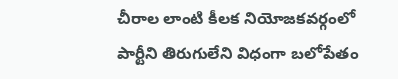చీరాల లాంటి కీల‌క నియోజ‌క‌వ‌ర్గంలో పార్టీని తిరుగులేని విధంగా బ‌లోపేతం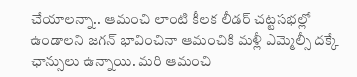చేయాల‌న్నా.. ఆమంచి లాంటి కీల‌క లీడ‌ర్ చ‌ట్ట‌స‌భ‌ల్లో ఉండాల‌ని జ‌గ‌న్ భావించినా ఆమంచికి మ‌ళ్లీ ఎమ్మెల్సీ ద‌క్కే ఛాన్సులు ఉన్నాయి. మ‌రి ఆమంచి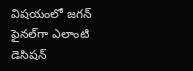విష‌యంలో జ‌గ‌న్ ఫైన‌ల్‌గా ఎలాంటి డెసిష‌న్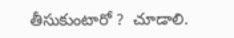తీసుకుంటారో ?  చూడాలి.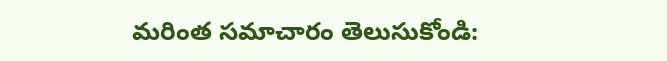మరింత సమాచారం తెలుసుకోండి: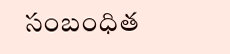సంబంధిత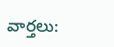వార్తలు: